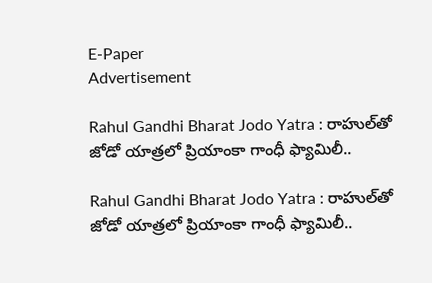E-Paper
Advertisement

Rahul Gandhi Bharat Jodo Yatra : రాహుల్‌తో జోడో యాత్రలో ప్రియాంకా గాంధీ ఫ్యామిలీ..

Rahul Gandhi Bharat Jodo Yatra : రాహుల్‌తో జోడో యాత్రలో ప్రియాంకా గాంధీ ఫ్యామిలీ..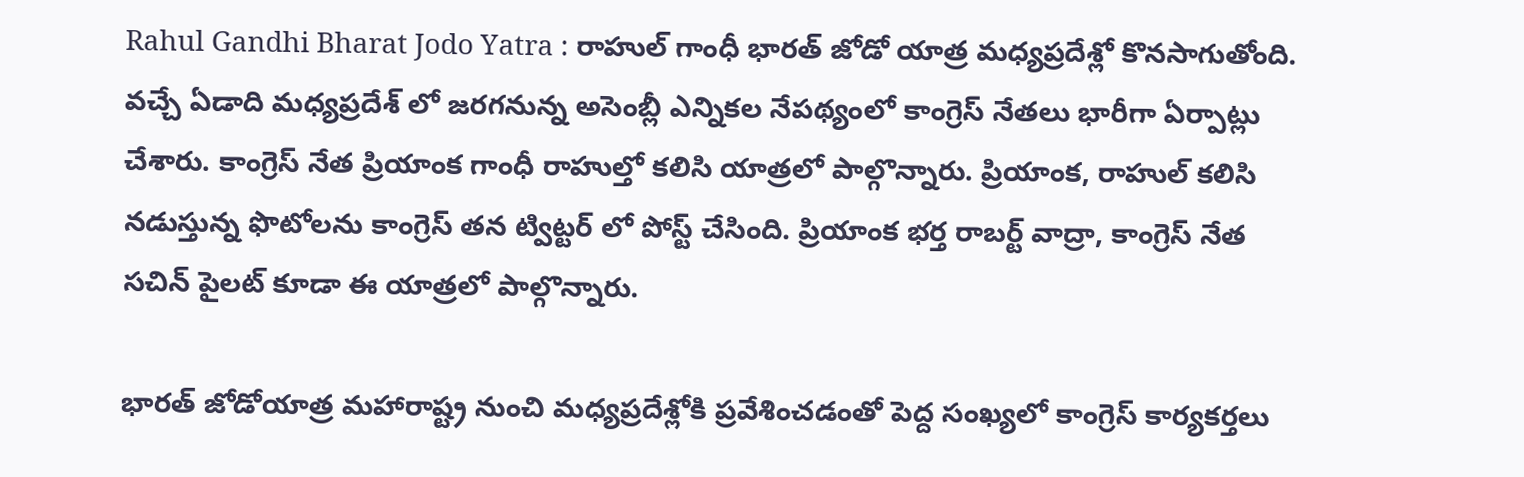Rahul Gandhi Bharat Jodo Yatra : రాహుల్ గాంధీ భారత్ జోడో యాత్ర మధ్యప్రదేశ్లో కొనసాగుతోంది. వచ్చే ఏడాది మధ్యప్రదేశ్ లో జరగనున్న అసెంబ్లీ ఎన్నికల నేపథ్యంలో కాంగ్రెస్ నేతలు భారీగా ఏర్పాట్లు చేశారు. కాంగ్రెస్ నేత ప్రియాంక గాంధీ రాహుల్తో కలిసి యాత్రలో పాల్గొన్నారు. ప్రియాంక, రాహుల్ కలిసి నడుస్తున్న ఫొటోలను కాంగ్రెస్ తన ట్విట్టర్ లో పోస్ట్ చేసింది. ప్రియాంక భర్త రాబర్ట్ వాద్రా, కాంగ్రెస్ నేత సచిన్ పైలట్ కూడా ఈ యాత్రలో పాల్గొన్నారు.

భారత్ జోడోయాత్ర మహారాష్ట్ర నుంచి మధ్యప్రదేశ్లోకి ప్రవేశించడంతో పెద్ద సంఖ్యలో కాంగ్రెస్ కార్యకర్తలు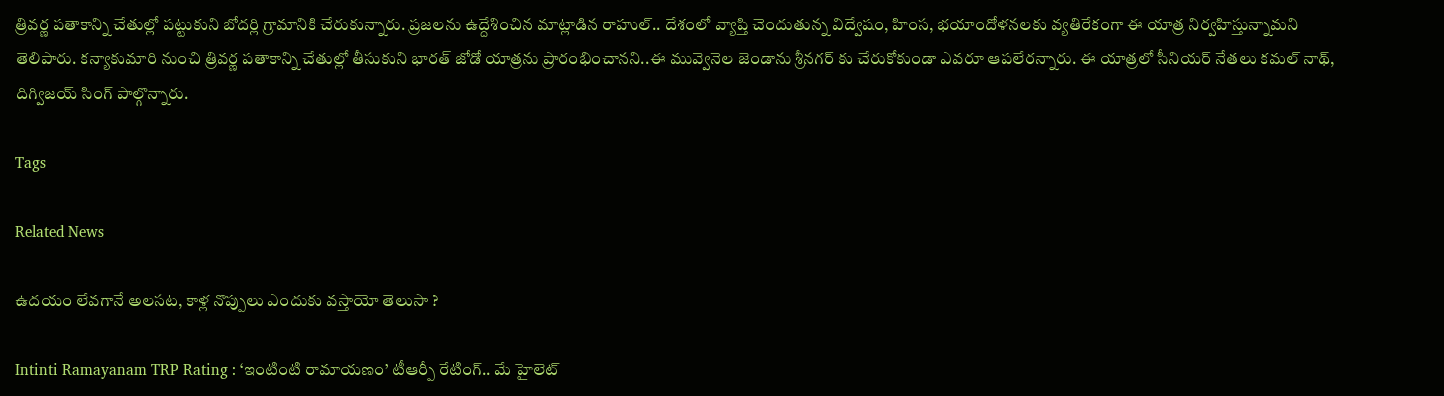త్రివర్ణ పతాకాన్ని చేతుల్లో పట్టుకుని బోదర్లి గ్రామానికి చేరుకున్నారు. ప్రజలను ఉద్దేశించిన మాట్లాడిన రాహుల్.. దేశంలో వ్యాప్తి చెందుతున్న విద్వేషం, హింస, భయాందోళనలకు వ్యతిరేకంగా ఈ యాత్ర నిర్వహిస్తున్నామని తెలిపారు. కన్యాకుమారి నుంచి త్రివర్ణ పతాకాన్ని చేతుల్లో తీసుకుని భారత్ జోడో యాత్రను ప్రారంభించానని..ఈ మువ్వెనెల జెండాను శ్రీనగర్ కు చేరుకోకుండా ఎవరూ ఆపలేరన్నారు. ఈ యాత్రలో సీనియర్ నేతలు కమల్ నాథ్, దిగ్విజయ్ సింగ్ పాల్గొన్నారు.

Tags

Related News

ఉదయం లేవగానే అలసట, కాళ్ల నొప్పులు ఎందుకు వస్తాయో తెలుసా ?

Intinti Ramayanam TRP Rating : ‘ఇంటింటి రామాయణం’ టీఆర్పీ రేటింగ్.. మే హైలెట్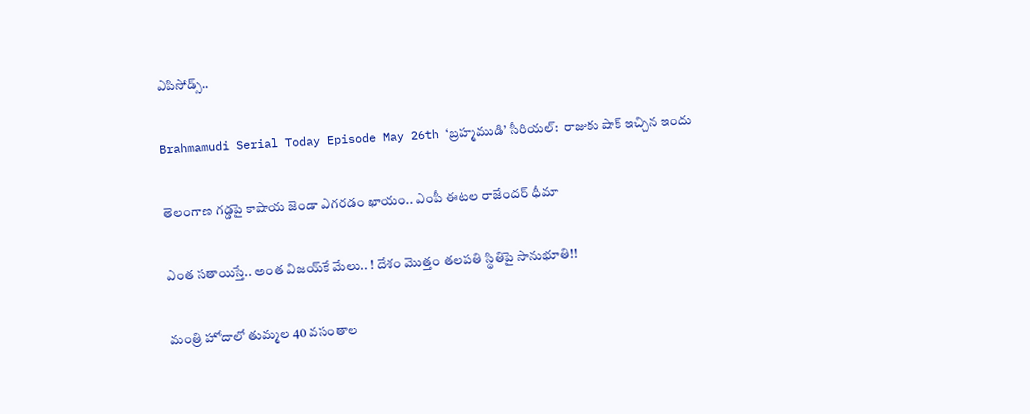ఎపిసోడ్స్..

Brahmamudi Serial Today Episode May 26th ‘బ్రహ్మముడి’ సీరియల్‌:  రాజుకు షాక్ ఇచ్చిన ఇందు

తెలంగాణ గడ్డపై కాషాయ జెండా ఎగరడం ఖాయం.. ఎంపీ ఈటల రాజేందర్ ధీమా

ఎంత స‌తాయిస్తే.. అంత విజ‌య్‌కే మేలు.. ! దేశం మొత్తం త‌ల‌ప‌తి స్థితిపై సానుభూతి!!

మంత్రి హోదాలో తుమ్మల 40 వసంతాల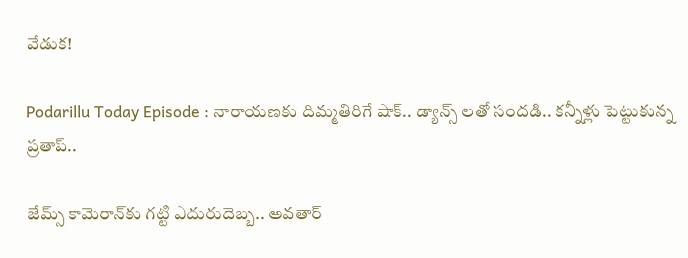వేడుక!

Podarillu Today Episode : నారాయణకు దిమ్మతిరిగే షాక్.. డ్యాన్స్ లతో సందడి.. కన్నీళ్లు పెట్టుకున్న ప్రతాప్..

జేమ్స్ కామెరాన్‌కు గట్టి ఎదురుదెబ్బ.. అవతార్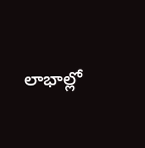లాభాల్లో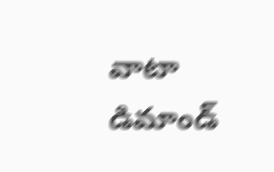వాటా డిమాండ్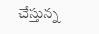చేస్తున్న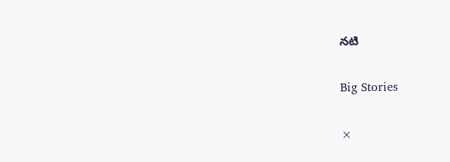నటి

Big Stories

×